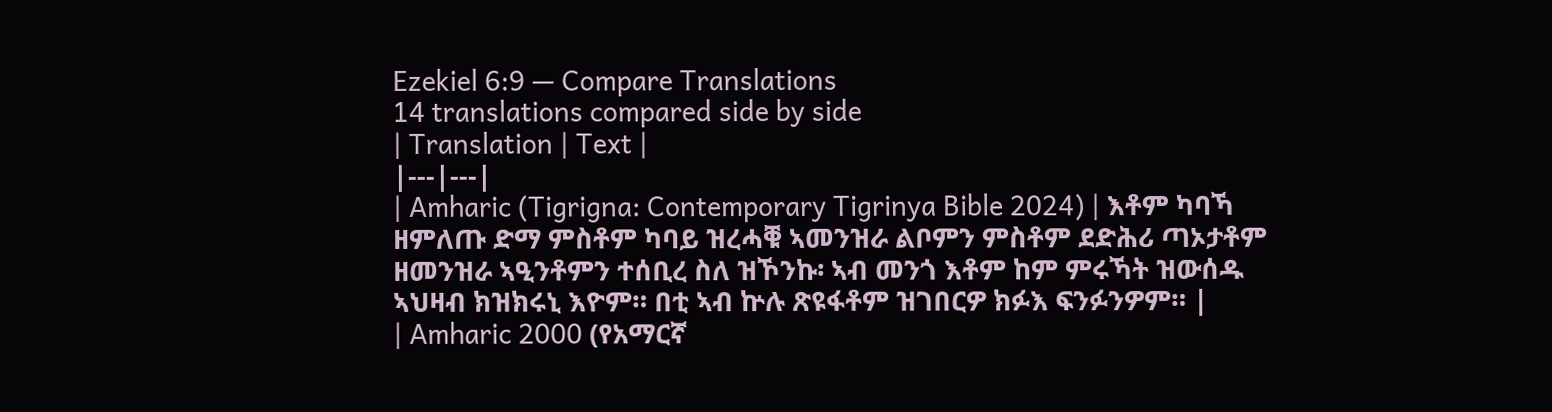Ezekiel 6:9 — Compare Translations
14 translations compared side by side
| Translation | Text |
|---|---|
| Amharic (Tigrigna: Contemporary Tigrinya Bible 2024) | እቶም ካባኻ ዘምለጡ ድማ ምስቶም ካባይ ዝረሓቑ ኣመንዝራ ልቦምን ምስቶም ደድሕሪ ጣኦታቶም ዘመንዝራ ኣዒንቶምን ተሰቢረ ስለ ዝኾንኩ፡ ኣብ መንጎ እቶም ከም ምሩኻት ዝውሰዱ ኣህዛብ ክዝክሩኒ እዮም። በቲ ኣብ ኵሉ ጽዩፋቶም ዝገበርዎ ክፉእ ፍንፉንዎም። |
| Amharic 2000 (የአማርኛ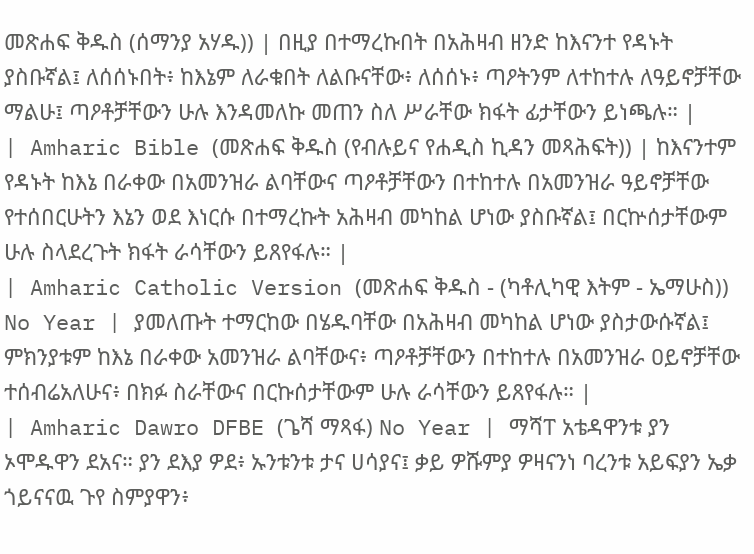መጽሐፍ ቅዱስ (ሰማንያ አሃዱ)) | በዚያ በተማረኩበት በአሕዛብ ዘንድ ከእናንተ የዳኑት ያስቡኛል፤ ለሰሰኑበት፥ ከእኔም ለራቁበት ለልቡናቸው፥ ለሰሰኑ፥ ጣዖትንም ለተከተሉ ለዓይኖቻቸው ማልሁ፤ ጣዖቶቻቸውን ሁሉ እንዳመለኩ መጠን ስለ ሥራቸው ክፋት ፊታቸውን ይነጫሉ። |
| Amharic Bible (መጽሐፍ ቅዱስ (የብሉይና የሐዲስ ኪዳን መጻሕፍት)) | ከእናንተም የዳኑት ከእኔ በራቀው በአመንዝራ ልባቸውና ጣዖቶቻቸውን በተከተሉ በአመንዝራ ዓይኖቻቸው የተሰበርሁትን እኔን ወደ እነርሱ በተማረኩት አሕዛብ መካከል ሆነው ያስቡኛል፤ በርኵሰታቸውም ሁሉ ስላደረጉት ክፋት ራሳቸውን ይጸየፋሉ። |
| Amharic Catholic Version (መጽሐፍ ቅዱስ - (ካቶሊካዊ እትም - ኤማሁስ)) No Year | ያመለጡት ተማርከው በሄዱባቸው በአሕዛብ መካከል ሆነው ያስታውሱኛል፤ ምክንያቱም ከእኔ በራቀው አመንዝራ ልባቸውና፥ ጣዖቶቻቸውን በተከተሉ በአመንዝራ ዐይኖቻቸው ተሰብሬአለሁና፥ በክፉ ስራቸውና በርኩሰታቸውም ሁሉ ራሳቸውን ይጸየፋሉ። |
| Amharic Dawro DFBE (ጌሻ ማጻፋ) No Year | ማሻፐ አቴዳዋንቱ ያን ኦሞዱዋን ደአና። ያን ደእያ ዎደ፥ ኡንቱንቱ ታና ሀሳያና፤ ቃይ ዎሹምያ ዎዛናንነ ባረንቱ አይፍያን ኤቃ ጎይናናዉ ጉየ ስምያዋን፥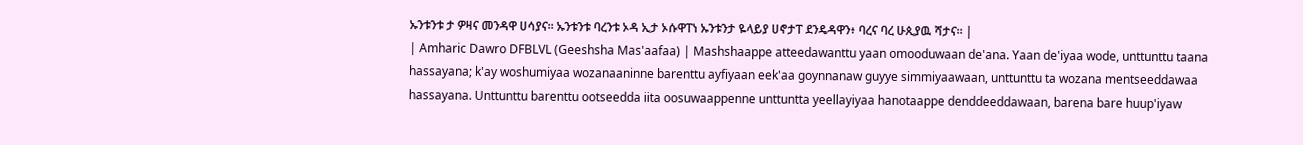ኡንቱንቱ ታ ዎዛና መንዳዋ ሀሳያና። ኡንቱንቱ ባረንቱ ኦዳ ኢታ ኦሱዋፐነ ኡንቱንታ ዬላይያ ሀኖታፐ ደንዴዳዋን፥ ባረና ባረ ሁጲያዉ ሻታና። |
| Amharic Dawro DFBLVL (Geeshsha Mas'aafaa) | Mashshaappe atteedawanttu yaan omooduwaan de'ana. Yaan de'iyaa wode, unttunttu taana hassayana; k'ay woshumiyaa wozanaaninne barenttu ayfiyaan eek'aa goynnanaw guyye simmiyaawaan, unttunttu ta wozana mentseeddawaa hassayana. Unttunttu barenttu ootseedda iita oosuwaappenne unttuntta yeellayiyaa hanotaappe denddeeddawaan, barena bare huup'iyaw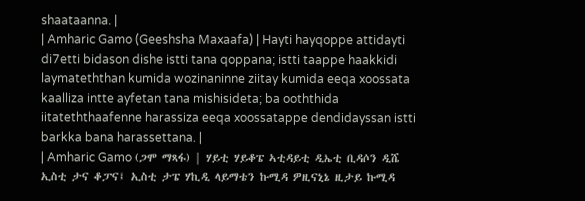shaataanna. |
| Amharic Gamo (Geeshsha Maxaafa) | Hayti hayqoppe attidayti di7etti bidason dishe istti tana qoppana; istti taappe haakkidi laymateththan kumida wozinaninne ziitay kumida eeqa xoossata kaalliza intte ayfetan tana mishisideta; ba ooththida iitateththaafenne harassiza eeqa xoossatappe dendidayssan istti barkka bana harassettana. |
| Amharic Gamo (ጋሞ ማጻፋ) | ሃይቲ ሃይቆፔ ኣቲዳይቲ ዲኤቲ ቢዳሶን ዲሼ ኢስቲ ታና ቆፓና፤ ኢስቲ ታፔ ሃኪዲ ላይማቴን ኩሚዳ ዎዚናኒኔ ዚታይ ኩሚዳ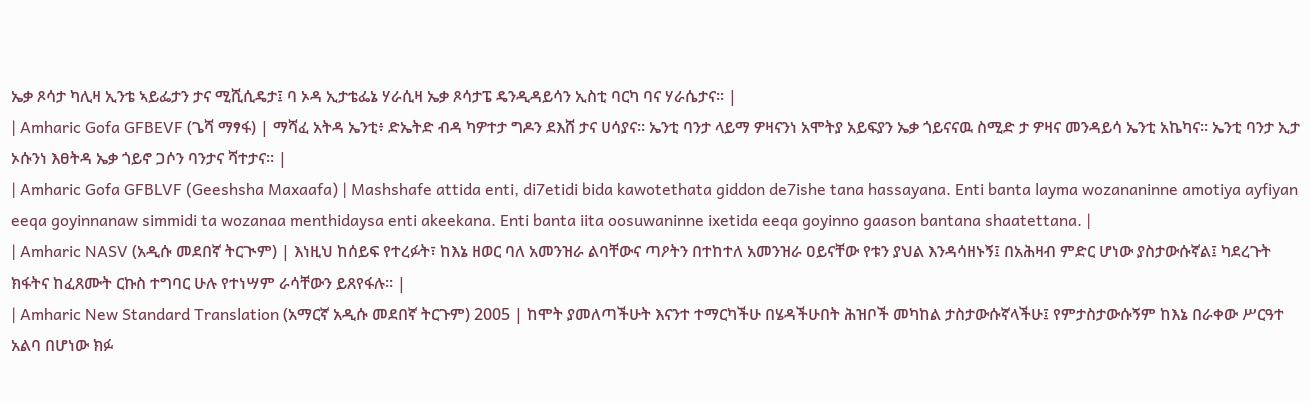ኤቃ ጾሳታ ካሊዛ ኢንቴ ኣይፌታን ታና ሚሺሲዴታ፤ ባ ኦዳ ኢታቴፌኔ ሃራሲዛ ኤቃ ጾሳታፔ ዴንዲዳይሳን ኢስቲ ባርካ ባና ሃራሴታና። |
| Amharic Gofa GFBEVF (ጌሻ ማፃፋ) | ማሻፈ አትዳ ኤንቲ፥ ድኤትድ ብዳ ካዎተታ ግዶን ደእሸ ታና ሀሳያና። ኤንቲ ባንታ ላይማ ዎዛናንነ አሞትያ አይፍያን ኤቃ ጎይናናዉ ስሚድ ታ ዎዛና መንዳይሳ ኤንቲ አኬካና። ኤንቲ ባንታ ኢታ ኦሱንነ እፀትዳ ኤቃ ጎይኖ ጋሶን ባንታና ሻተታና። |
| Amharic Gofa GFBLVF (Geeshsha Maxaafa) | Mashshafe attida enti, di7etidi bida kawotethata giddon de7ishe tana hassayana. Enti banta layma wozananinne amotiya ayfiyan eeqa goyinnanaw simmidi ta wozanaa menthidaysa enti akeekana. Enti banta iita oosuwaninne ixetida eeqa goyinno gaason bantana shaatettana. |
| Amharic NASV (አዲሱ መደበኛ ትርጒም) | እነዚህ ከሰይፍ የተረፉት፣ ከእኔ ዘወር ባለ አመንዝራ ልባቸውና ጣዖትን በተከተለ አመንዝራ ዐይናቸው የቱን ያህል እንዳሳዘኑኝ፤ በአሕዛብ ምድር ሆነው ያስታውሱኛል፤ ካደረጉት ክፋትና ከፈጸሙት ርኩስ ተግባር ሁሉ የተነሣም ራሳቸውን ይጸየፋሉ። |
| Amharic New Standard Translation (አማርኛ አዲሱ መደበኛ ትርጉም) 2005 | ከሞት ያመለጣችሁት እናንተ ተማርካችሁ በሄዳችሁበት ሕዝቦች መካከል ታስታውሱኛላችሁ፤ የምታስታውሱኝም ከእኔ በራቀው ሥርዓተ አልባ በሆነው ክፉ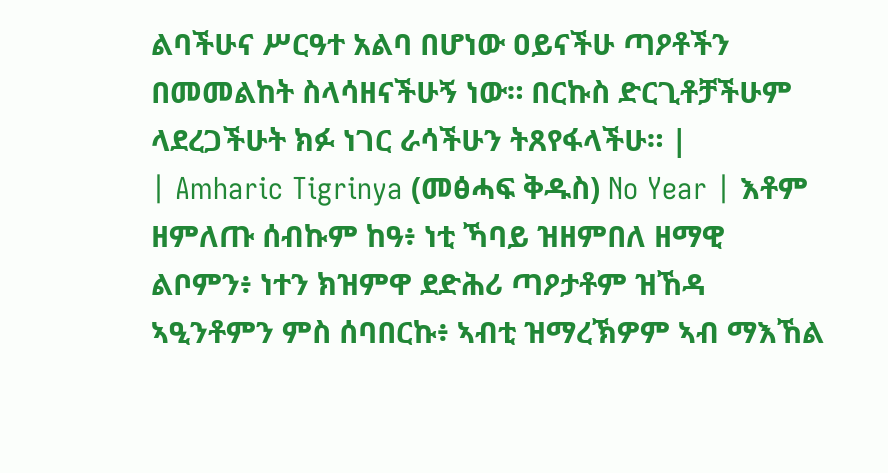ልባችሁና ሥርዓተ አልባ በሆነው ዐይናችሁ ጣዖቶችን በመመልከት ስላሳዘናችሁኝ ነው። በርኩስ ድርጊቶቻችሁም ላደረጋችሁት ክፉ ነገር ራሳችሁን ትጸየፋላችሁ። |
| Amharic Tigrinya (መፅሓፍ ቅዱስ) No Year | እቶም ዘምለጡ ሰብኩም ከዓ፥ ነቲ ኻባይ ዝዘምበለ ዘማዊ ልቦምን፥ ነተን ክዝምዋ ደድሕሪ ጣዖታቶም ዝኸዳ ኣዒንቶምን ምስ ሰባበርኩ፥ ኣብቲ ዝማረኽዎም ኣብ ማእኸል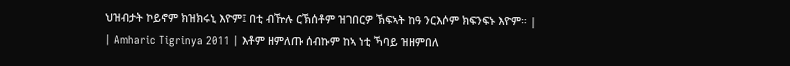ህዝብታት ኮይኖም ክዝክሩኒ እዮም፤ በቲ ብዅሉ ርኽሰቶም ዝገበርዎ ኽፍኣት ከዓ ንርእሶም ክፍንፍኑ እዮም። |
| Amharic Tigrinya 2011 | እቶም ዘምለጡ ሰብኩም ከኣ ነቲ ኻባይ ዝዘምበለ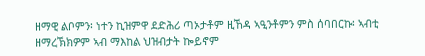ዘማዊ ልቦምን፡ ነተን ኪዝምዋ ደድሕሪ ጣኦታቶም ዚኸዳ ኣዒንቶምን ምስ ሰባበርኩ፡ ኣብቲ ዘማረኽክዎም ኣብ ማእከል ህዝብታት ኰይኖም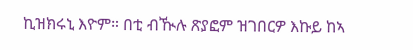ኪዝክሩኒ እዮም። በቲ ብዂሉ ጽያፎም ዝገበርዎ እኩይ ከኣ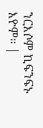ንርእሶም ኪፍንፍኑ እዮም። |